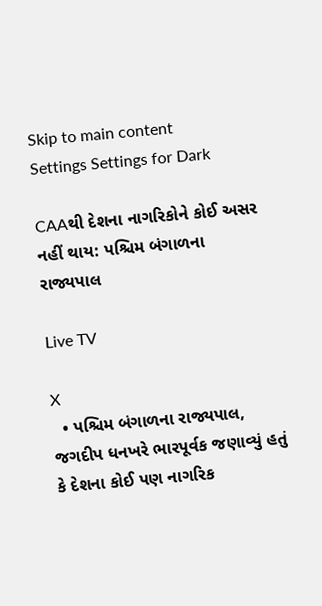Skip to main content
Settings Settings for Dark

CAAથી દેશના નાગરિકોને કોઈ અસર નહીં થાય: પશ્ચિમ બંગાળના રાજ્યપાલ

Live TV

X
  • પશ્ચિમ બંગાળના રાજ્યપાલ, જગદીપ ધનખરે ભારપૂર્વક જણાવ્યું હતું કે દેશના કોઈ પણ નાગરિક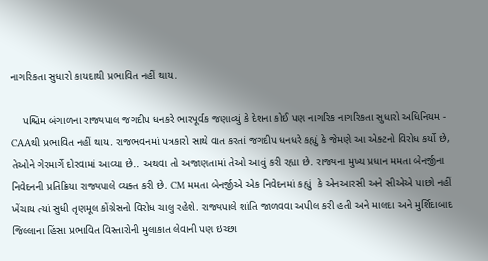નાગરિકતા સુધારો કાયદાથી પ્રભાવિત નહીં થાય.

    પશ્ચિમ બંગાળના રાજ્યપાલ જગદીપ ધનકરે ભારપૂર્વક જણાવ્યું કે દેશના કોઈ પણ નાગરિક નાગરિકતા સુધારો અધિનિયમ - CAAથી પ્રભાવિત નહીં થાય. રાજભવનમાં પત્રકારો સાથે વાત કરતાં જગદીપ ધનધરે કહ્યું કે જેમણે આ એક્ટનો વિરોધ કર્યો છે, તેઓને ગેરમાર્ગે દોરવામાં આવ્યા છે.. અથવા તો અજાણતામાં તેઓ આવું કરી રહ્યા છે. રાજ્યના મુખ્ય પ્રધાન મમતા બેનર્જીના નિવેદનની પ્રતિક્રિયા રાજ્યપાલે વ્યક્ત કરી છે. CM મમતા બેનર્જીએ એક નિવેદનમાં કહ્યું  કે એનઆરસી અને સીએએ પાછો નહીં ખેંચાય ત્યાં સુધી તૃણમૂલ કોંગ્રેસનો વિરોધ ચાલુ રહેશે. રાજ્યપાલે શાંતિ જાળવવા અપીલ કરી હતી અને માલદા અને મુર્શિદાબાદ જિલ્લાના હિંસા પ્રભાવિત વિસ્તારોની મુલાકાત લેવાની પણ ઇચ્છા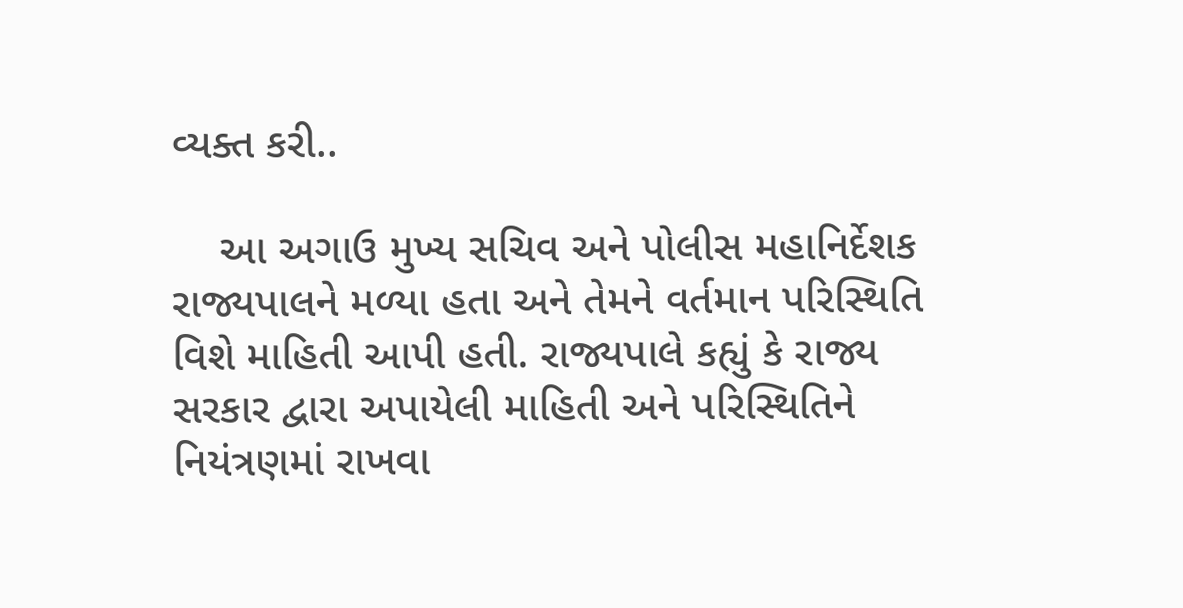વ્યક્ત કરી..

    આ અગાઉ મુખ્ય સચિવ અને પોલીસ મહાનિર્દેશક રાજ્યપાલને મળ્યા હતા અને તેમને વર્તમાન પરિસ્થિતિ વિશે માહિતી આપી હતી. રાજ્યપાલે કહ્યું કે રાજ્ય સરકાર દ્વારા અપાયેલી માહિતી અને પરિસ્થિતિને નિયંત્રણમાં રાખવા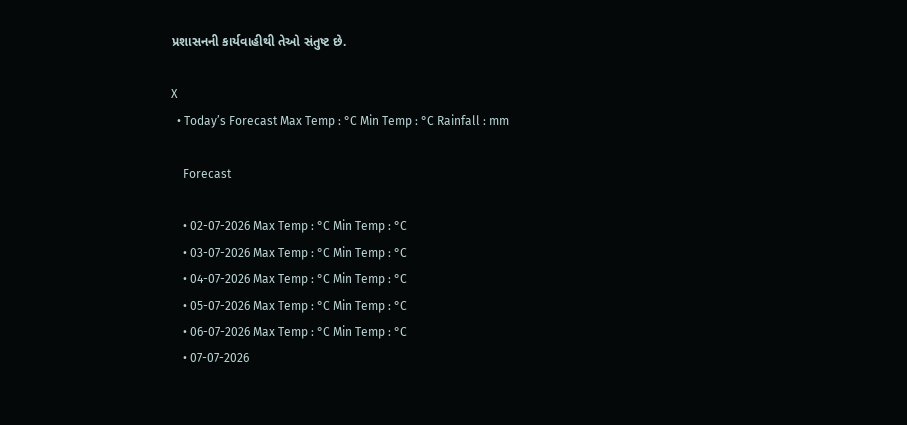પ્રશાસનની કાર્યવાહીથી તેઓ સંતુષ્ટ છે.

X
  • Today’s Forecast Max Temp : °C Min Temp : °C Rainfall : mm

    Forecast

    • 02-07-2026 Max Temp : °C Min Temp : °C
    • 03-07-2026 Max Temp : °C Min Temp : °C
    • 04-07-2026 Max Temp : °C Min Temp : °C
    • 05-07-2026 Max Temp : °C Min Temp : °C
    • 06-07-2026 Max Temp : °C Min Temp : °C
    • 07-07-2026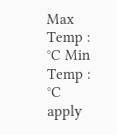Max Temp : °C Min Temp : °C
apply